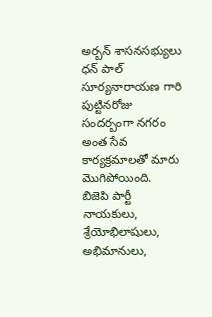అర్బన్ శాసనసభ్యులు ధన్ పాల్ సూర్యనారాయణ గారి పుట్టినరోజు సందర్బంగా నగరం అంత సేవ కార్యక్రమాలతో మారు మొగిపోయింది.
బిజెపి పార్టీ నాయకులు, శ్రేయోభిలాషులు, అభిమానులు,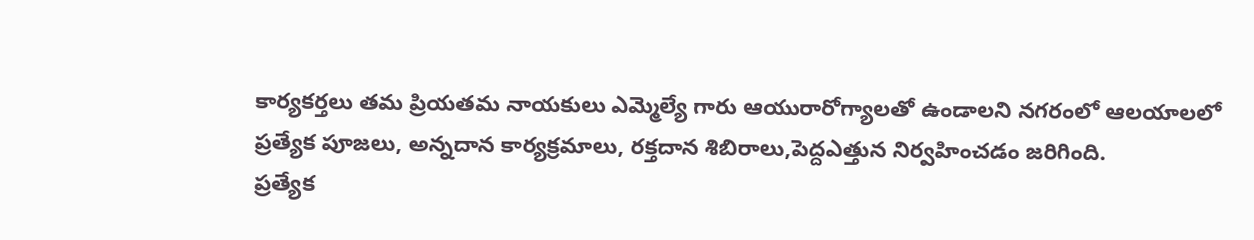కార్యకర్తలు తమ ప్రియతమ నాయకులు ఎమ్మెల్యే గారు ఆయురారోగ్యాలతో ఉండాలని నగరంలో ఆలయాలలో ప్రత్యేక పూజలు, అన్నదాన కార్యక్రమాలు, రక్తదాన శిబిరాలు,పెద్దఎత్తున నిర్వహించడం జరిగింది.
ప్రత్యేక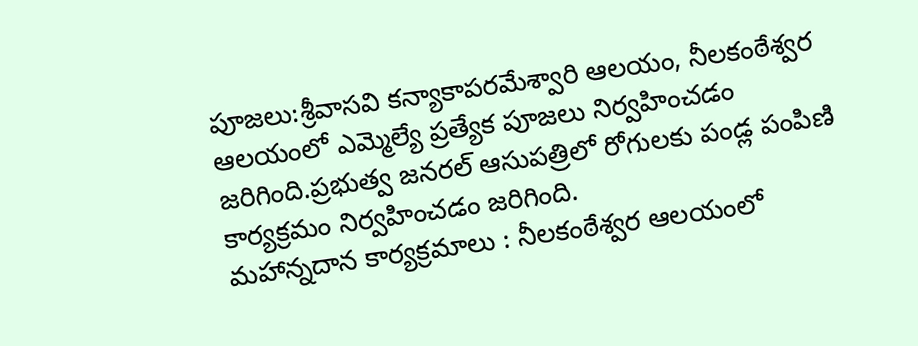పూజలు:శ్రీవాసవి కన్యాకాపరమేశ్వారి ఆలయం, నీలకంఠేశ్వర ఆలయంలో ఎమ్మెల్యే ప్రత్యేక పూజలు నిర్వహించడం జరిగింది.ప్రభుత్వ జనరల్ ఆసుపత్రిలో రోగులకు పండ్ల పంపిణి కార్యక్రమం నిర్వహించడం జరిగింది.
మహాన్నదాన కార్యక్రమాలు : నీలకంఠేశ్వర ఆలయంలో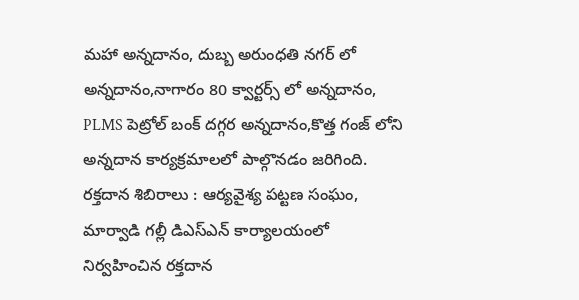మహా అన్నదానం, దుబ్బ అరుంధతి నగర్ లో అన్నదానం,నాగారం 80 క్వార్టర్స్ లో అన్నదానం, PLMS పెట్రోల్ బంక్ దగ్గర అన్నదానం,కొత్త గంజ్ లోని అన్నదాన కార్యక్రమాలలో పాల్గొనడం జరిగింది.
రక్తదాన శిబిరాలు : ఆర్యవైశ్య పట్టణ సంఘం, మార్వాడి గల్లీ డిఎస్ఎన్ కార్యాలయంలో నిర్వహించిన రక్తదాన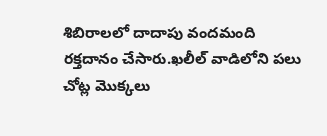శిబిరాలలో దాదాపు వందమంది రక్తదానం చేసారు.ఖలీల్ వాడిలోని పలు చోట్ల మొక్కలు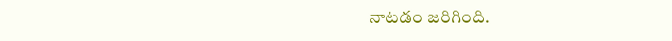నాటడం జరిగింది.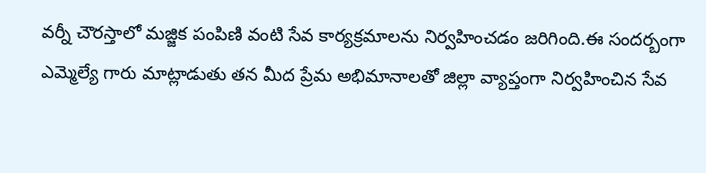వర్నీ చౌరస్తాలో మజ్జిక పంపిణి వంటి సేవ కార్యక్రమాలను నిర్వహించడం జరిగింది.ఈ సందర్బంగా ఎమ్మెల్యే గారు మాట్లాడుతు తన మీద ప్రేమ అభిమానాలతో జిల్లా వ్యాప్తంగా నిర్వహించిన సేవ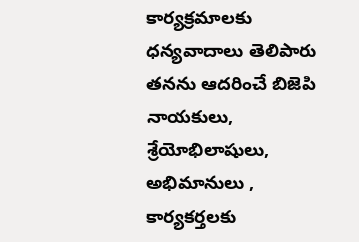కార్యక్రమాలకు ధన్యవాదాలు తెలిపారు తనను ఆదరించే బిజెపి నాయకులు, శ్రేయోభిలాషులు, అభిమానులు , కార్యకర్తలకు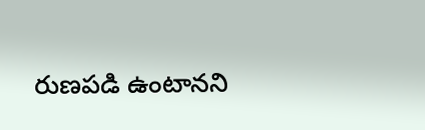రుణపడి ఉంటానని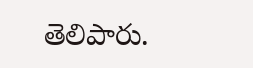తెలిపారు.